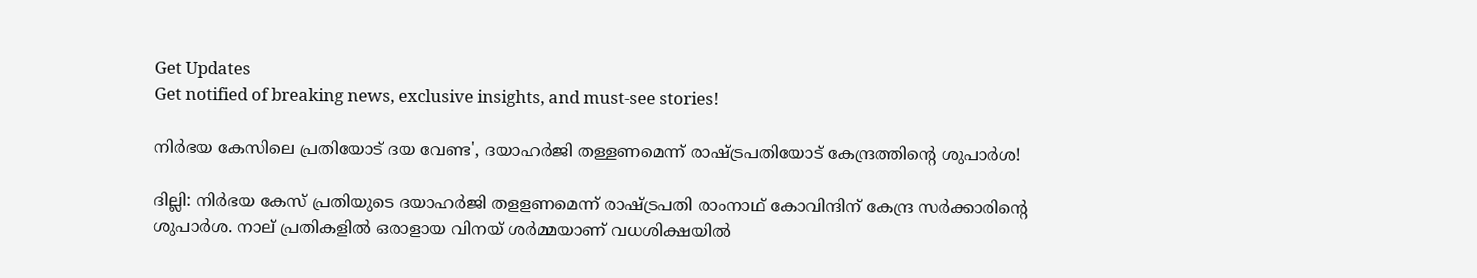Get Updates
Get notified of breaking news, exclusive insights, and must-see stories!

നിർഭയ കേസിലെ പ്രതിയോട് ദയ വേണ്ട', ദയാഹർജി തള്ളണമെന്ന് രാഷ്ട്രപതിയോട് കേന്ദ്രത്തിന്റെ ശുപാർശ!

ദില്ലി: നിര്‍ഭയ കേസ് പ്രതിയുടെ ദയാഹര്‍ജി തളളണമെന്ന് രാഷ്ട്രപതി രാംനാഥ് കോവിന്ദിന് കേന്ദ്ര സര്‍ക്കാരിന്റെ ശുപാര്‍ശ. നാല് പ്രതികളില്‍ ഒരാളായ വിനയ് ശര്‍മ്മയാണ് വധശിക്ഷയില്‍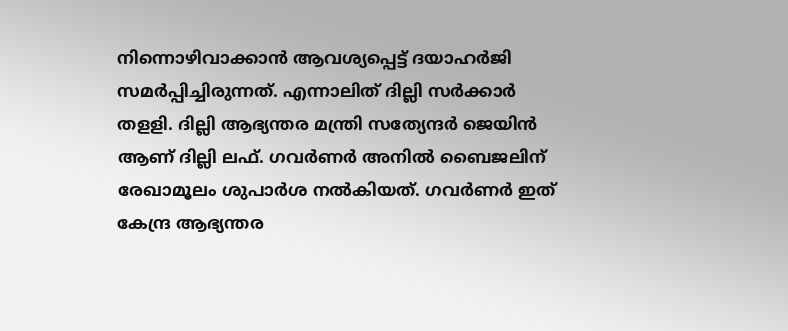നിന്നൊഴിവാക്കാന്‍ ആവശ്യപ്പെട്ട് ദയാഹര്‍ജി സമര്‍പ്പിച്ചിരുന്നത്. എന്നാലിത് ദില്ലി സര്‍ക്കാര്‍ തളളി. ദില്ലി ആഭ്യന്തര മന്ത്രി സത്യേന്ദര്‍ ജെയിന്‍ ആണ് ദില്ലി ലഫ്. ഗവര്‍ണര്‍ അനില്‍ ബൈജലിന് രേഖാമൂലം ശുപാര്‍ശ നല്‍കിയത്. ഗവര്‍ണര്‍ ഇത് കേന്ദ്ര ആഭ്യന്തര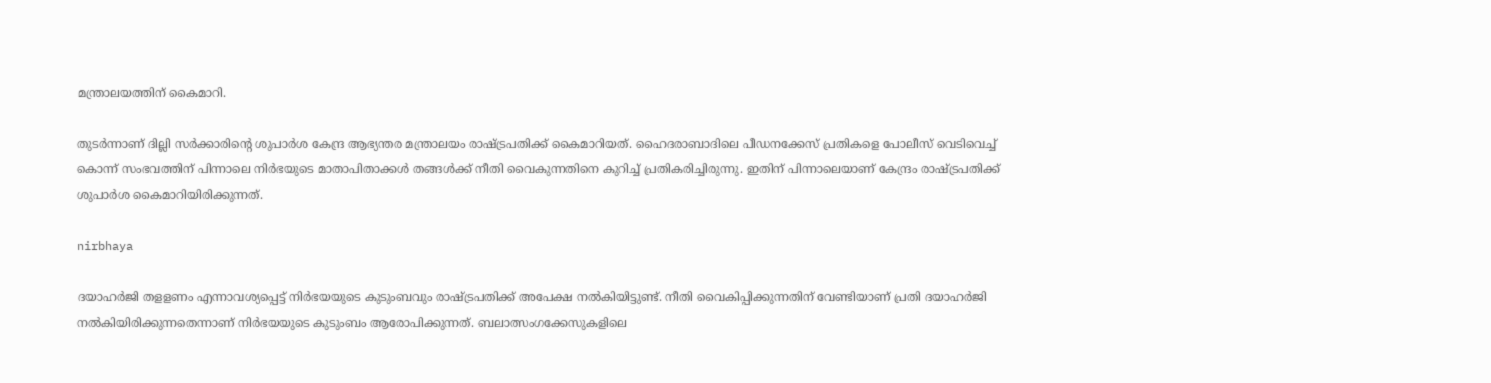മന്ത്രാലയത്തിന് കൈമാറി.

തുടര്‍ന്നാണ് ദില്ലി സര്‍ക്കാരിന്റെ ശുപാര്‍ശ കേന്ദ്ര ആഭ്യന്തര മന്ത്രാലയം രാഷ്ട്രപതിക്ക് കൈമാറിയത്. ഹൈദരാബാദിലെ പീഡനക്കേസ് പ്രതികളെ പോലീസ് വെടിവെച്ച് കൊന്ന് സംഭവത്തിന് പിന്നാലെ നിര്‍ഭയുടെ മാതാപിതാക്കള്‍ തങ്ങള്‍ക്ക് നീതി വൈകുന്നതിനെ കുറിച്ച് പ്രതികരിച്ചിരുന്നു. ഇതിന് പിന്നാലെയാണ് കേന്ദ്രം രാഷ്ട്രപതിക്ക് ശുപാര്‍ശ കൈമാറിയിരിക്കുന്നത്.

nirbhaya

ദയാഹർജി തളളണം എന്നാവശ്യപ്പെട്ട് നിർഭയയുടെ കുടുംബവും രാഷ്ട്രപതിക്ക് അപേക്ഷ നൽകിയിട്ടുണ്ട്. നീതി വൈകിപ്പിക്കുന്നതിന് വേണ്ടിയാണ് പ്രതി ദയാഹർജി നൽകിയിരിക്കുന്നതെന്നാണ് നിർഭയയുടെ കുടുംബം ആരോപിക്കുന്നത്. ബലാത്സംഗക്കേസുകളിലെ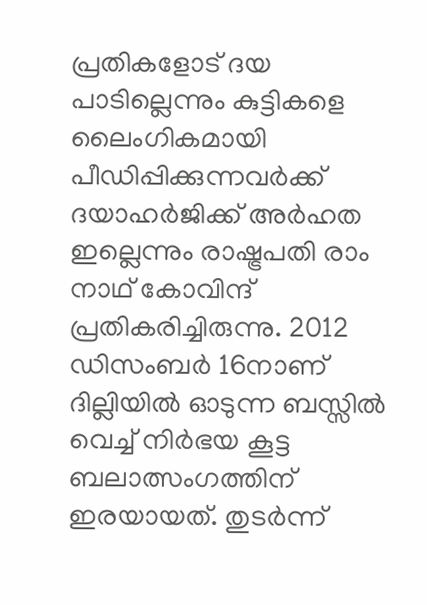പ്രതികളോട് ദയ പാടില്ലെന്നും കുട്ടികളെ ലൈംഗികമായി പീഡിപ്പിക്കുന്നവര്‍ക്ക് ദയാഹര്‍ജിക്ക് അര്‍ഹത ഇല്ലെന്നും രാഷ്ട്രപതി രാം നാഥ് കോവിന്ദ് പ്രതികരിച്ചിരുന്നു. 2012 ഡിസംബര്‍ 16നാണ് ദില്ലിയില്‍ ഓടുന്ന ബസ്സില്‍ വെച്ച് നിര്‍ഭയ കൂട്ട ബലാത്സംഗത്തിന് ഇരയായത്. തുടര്‍ന്ന്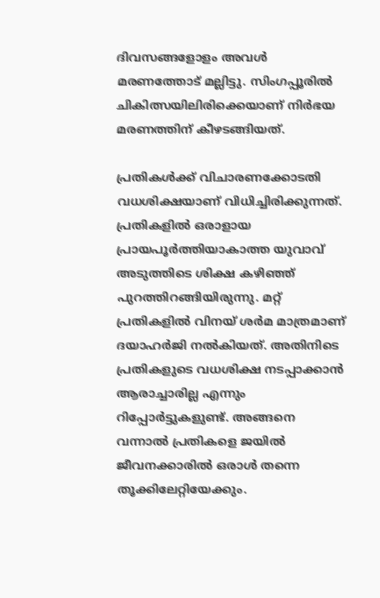ദിവസങ്ങളോളം അവള്‍ മരണത്തോട് മല്ലിട്ടു. സിംഗപ്പൂരില്‍ ചികിത്സയിലിരിക്കെയാണ് നിര്‍ഭയ മരണത്തിന് കീഴടങ്ങിയത്.

പ്രതികള്‍ക്ക് വിചാരണക്കോടതി വധശിക്ഷയാണ് വിധിച്ചിരിക്കുന്നത്. പ്രതികളില്‍ ഒരാളായ പ്രായപൂര്‍ത്തിയാകാത്ത യുവാവ് അടുത്തിടെ ശിക്ഷ കഴിഞ്ഞ് പുറത്തിറങ്ങിയിരുന്നു. മറ്റ് പ്രതികളില്‍ വിനയ് ശർമ മാത്രമാണ് ദയാഹര്‍ജി നല്‍കിയത്. അതിനിടെ പ്രതികളുടെ വധശിക്ഷ നടപ്പാക്കാന്‍ ആരാച്ചാരില്ല എന്നും റിപ്പോര്‍ട്ടുകളുണ്ട്. അങ്ങനെ വന്നാല്‍ പ്രതികളെ ജയില്‍ ജീവനക്കാരില്‍ ഒരാള്‍ തന്നെ തൂക്കിലേറ്റിയേക്കും.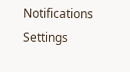Notifications
Settings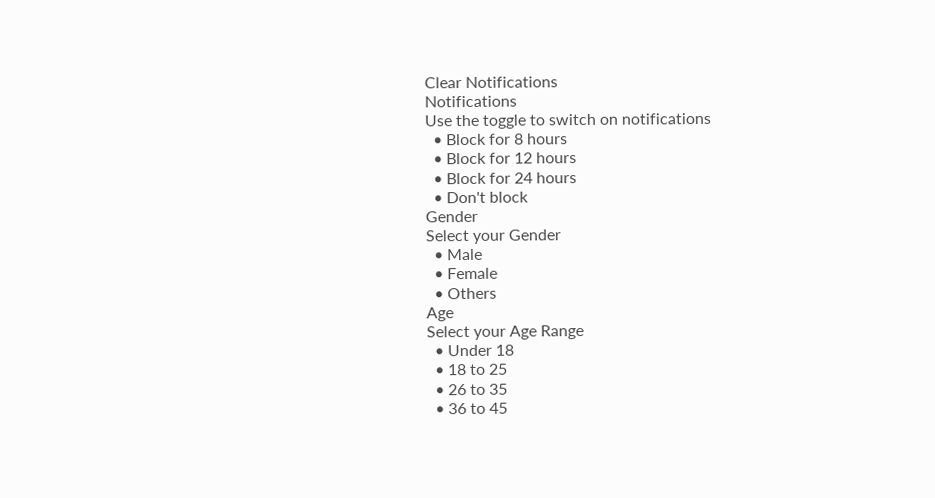Clear Notifications
Notifications
Use the toggle to switch on notifications
  • Block for 8 hours
  • Block for 12 hours
  • Block for 24 hours
  • Don't block
Gender
Select your Gender
  • Male
  • Female
  • Others
Age
Select your Age Range
  • Under 18
  • 18 to 25
  • 26 to 35
  • 36 to 45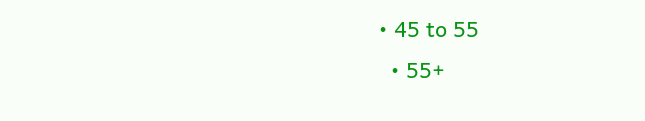• 45 to 55
  • 55+